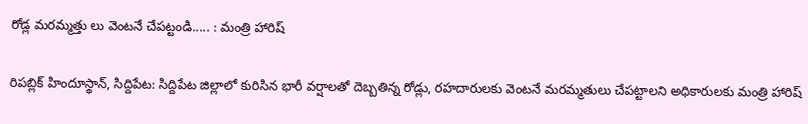రోడ్ల మరమ్మత్తు లు వెంటనే చేపట్టండి..... : మంత్రి హారిష్

రిపబ్లిక్ హిందూస్థాన్, సిద్దిపేట: సిద్దిపేట జిల్లాలో కురిసిన భారీ వర్షాలతో దెబ్బతిన్న రోడ్లు, రహదారులకు వెంటనే మరమ్మతులు చేపట్టాలని అధికారులకు మంత్రి హారిష్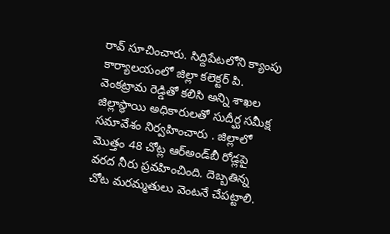రావ్ సూచించారు. సిద్దిపేటలోని క్యాంపు కార్యాలయంలో జిల్లా కలెక్టర్ పి. వెంకట్రామ రెడ్డితో కలిసి అన్ని శాఖల జిల్లాస్థాయి అధికారులతో సుదీర్ఘ సమీక్ష సమావేశం నిర్వహించారు . జిల్లాలో మొత్తం 48 చోట్ల ఆర్‌అండ్‌బీ రోడ్లపై వరద నీరు ప్రవహించింది. దెబ్బతిన్న చోట మరమ్మతులు వెంటనే చేపట్టాలి.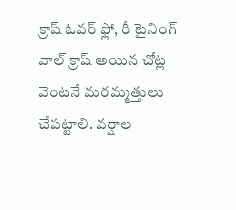క్రాష్ ఓవర్ ఫ్లో, రీ టైనింగ్ వాల్ క్రాష్ అయిన చోట్ల వెంటనే మరమ్మత్తులు చేపట్టాలి. వర్షాల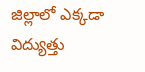జిల్లాలో ఎక్కడా విద్యుత్తు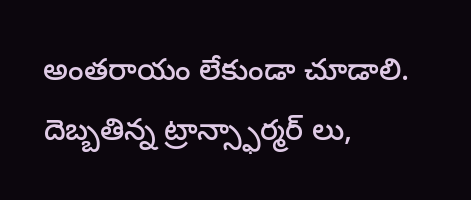అంతరాయం లేకుండా చూడాలి. దెబ్బతిన్న ట్రాన్స్ఫార్మర్ లు,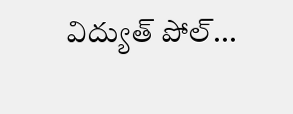విద్యుత్ పోల్...